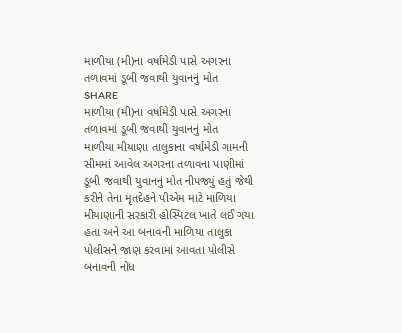માળીયા (મી)ના વર્ષામેડી પાસે અગરના તળાવમાં ડૂબી જવાથી યુવાનનું મોત
SHARE
માળીયા (મી)ના વર્ષામેડી પાસે અગરના તળાવમાં ડૂબી જવાથી યુવાનનું મોત
માળીયા મીયાણા તાલુકાના વર્ષામેડી ગામની સીમમાં આવેલ અગરના તળાવના પાણીમાં ડૂબી જવાથી યુવાનનું મોત નીપજ્યું હતું જેથી કરીને તેના મૃતદેહને પીએમ માટે માળિયા મીયાણાની સરકારી હોસ્પિટલ ખાતે લઈ ગયા હતા અને આ બનાવની માળિયા તાલુકા પોલીસને જાણ કરવામાં આવતા પોલીસે બનાવની નોંધ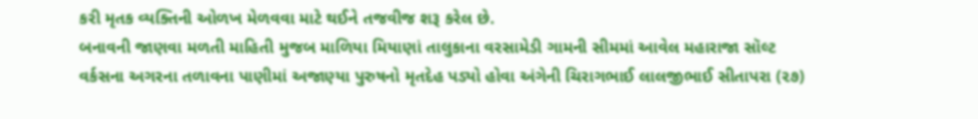કરી મૃતક વ્યક્તિની ઓળખ મેળવવા માટે થઈને તજવીજ શરૂ કરેલ છે.
બનાવની જાણવા મળતી માહિતી મુજબ માળિયા મિયાણાં તાલુકાના વરસામેડી ગામની સીમમાં આવેલ મહારાજા સૉલ્ટ વર્કસના અગરના તળાવના પાણીમાં અજાણ્યા પુરુષનો મૃતદેહ પડ્યો હોવા અંગેની ચિરાગભાઈ લાલજીભાઈ સીતાપરા (૨૭)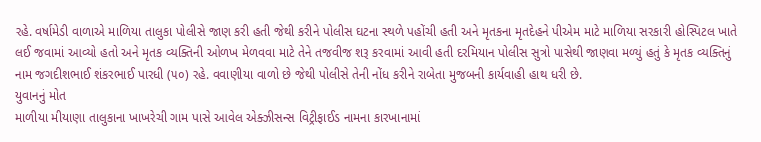રહે. વર્ષામેડી વાળાએ માળિયા તાલુકા પોલીસે જાણ કરી હતી જેથી કરીને પોલીસ ઘટના સ્થળે પહોંચી હતી અને મૃતકના મૃતદેહને પીએમ માટે માળિયા સરકારી હોસ્પિટલ ખાતે લઈ જવામાં આવ્યો હતો અને મૃતક વ્યક્તિની ઓળખ મેળવવા માટે તેને તજવીજ શરૂ કરવામાં આવી હતી દરમિયાન પોલીસ સુત્રો પાસેથી જાણવા મળ્યું હતું કે મૃતક વ્યક્તિનું નામ જગદીશભાઈ શંકરભાઈ પારધી (૫૦) રહે. વવાણીયા વાળો છે જેથી પોલીસે તેની નોંધ કરીને રાબેતા મુજબની કાર્યવાહી હાથ ધરી છે.
યુવાનનું મોત
માળીયા મીયાણા તાલુકાના ખાખરેચી ગામ પાસે આવેલ એક્ઝીસન્સ વિટ્રીફાઈડ નામના કારખાનામાં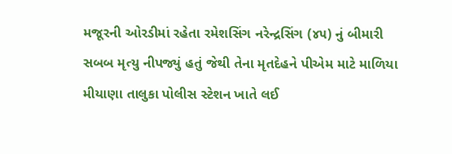મજૂરની ઓરડીમાં રહેતા રમેશસિંગ નરેન્દ્રસિંગ (૪૫) નું બીમારી સબબ મૃત્યુ નીપજ્યું હતું જેથી તેના મૃતદેહને પીએમ માટે માળિયા મીયાણા તાલુકા પોલીસ સ્ટેશન ખાતે લઈ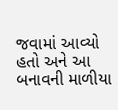જવામાં આવ્યો હતો અને આ બનાવની માળીયા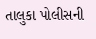તાલુકા પોલીસની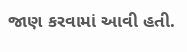જાણ કરવામાં આવી હતી.